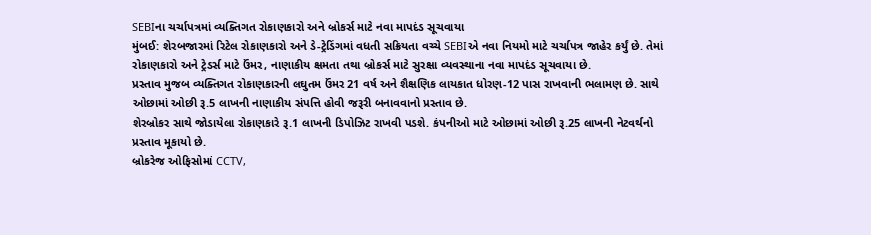SEBIના ચર્ચાપત્રમાં વ્યક્તિગત રોકાણકારો અને બ્રોકર્સ માટે નવા માપદંડ સૂચવાયા
મુંબઈ: શેરબજારમાં રિટેલ રોકાણકારો અને ડે-ટ્રેડિંગમાં વધતી સક્રિયતા વચ્ચે SEBIએ નવા નિયમો માટે ચર્ચાપત્ર જાહેર કર્યું છે. તેમાં રોકાણકારો અને ટ્રેડર્સ માટે ઉંમર, નાણાકીય ક્ષમતા તથા બ્રોકર્સ માટે સુરક્ષા વ્યવસ્થાના નવા માપદંડ સૂચવાયા છે.
પ્રસ્તાવ મુજબ વ્યક્તિગત રોકાણકારની લઘુતમ ઉંમર 21 વર્ષ અને શૈક્ષણિક લાયકાત ધોરણ-12 પાસ રાખવાની ભલામણ છે. સાથે ઓછામાં ઓછી રૂ.5 લાખની નાણાકીય સંપત્તિ હોવી જરૂરી બનાવવાનો પ્રસ્તાવ છે.
શેરબ્રોકર સાથે જોડાયેલા રોકાણકારે રૂ.1 લાખની ડિપોઝિટ રાખવી પડશે. કંપનીઓ માટે ઓછામાં ઓછી રૂ.25 લાખની નેટવર્થનો પ્રસ્તાવ મૂકાયો છે.
બ્રોકરેજ ઓફિસોમાં CCTV,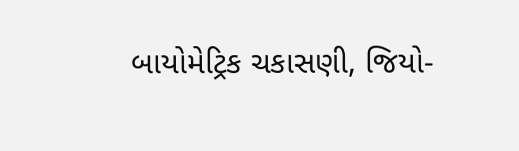બાયોમેટ્રિક ચકાસણી, જિયો-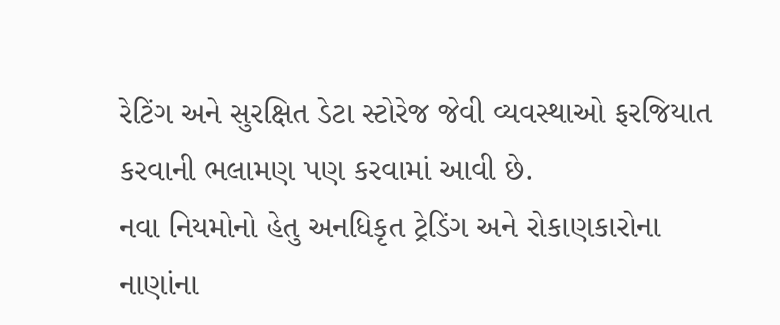રેટિંગ અને સુરક્ષિત ડેટા સ્ટોરેજ જેવી વ્યવસ્થાઓ ફરજિયાત કરવાની ભલામણ પણ કરવામાં આવી છે.
નવા નિયમોનો હેતુ અનધિકૃત ટ્રેડિંગ અને રોકાણકારોના નાણાંના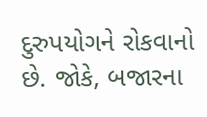દુરુપયોગને રોકવાનો છે. જોકે, બજારના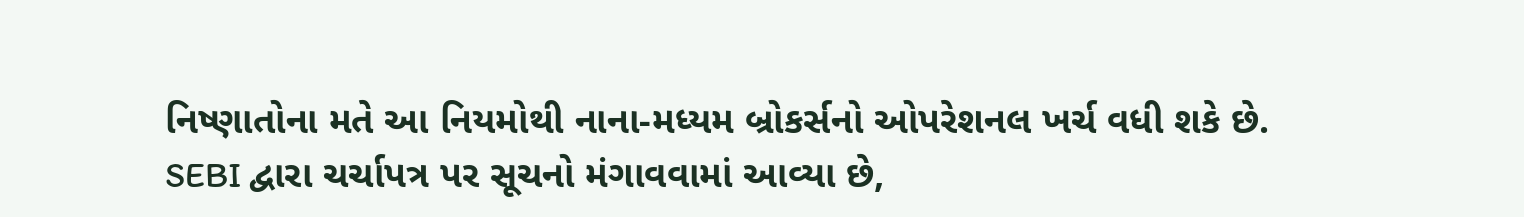નિષ્ણાતોના મતે આ નિયમોથી નાના-મધ્યમ બ્રોકર્સનો ઓપરેશનલ ખર્ચ વધી શકે છે.
SEBI દ્વારા ચર્ચાપત્ર પર સૂચનો મંગાવવામાં આવ્યા છે,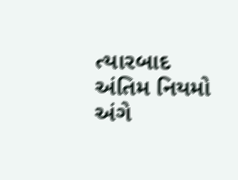ત્યારબાદ અંતિમ નિયમો અંગે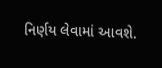નિર્ણય લેવામાં આવશે.